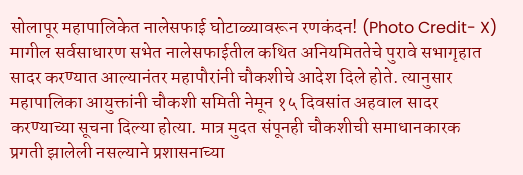सोलापूर महापालिकेत नालेसफाई घोटाळ्यावरून रणकंदन! (Photo Credit- X)
मागील सर्वसाधारण सभेत नालेसफाईतील कथित अनियमिततेचे पुरावे सभागृहात सादर करण्यात आल्यानंतर महापौरांनी चौकशीचे आदेश दिले होते. त्यानुसार महापालिका आयुक्तांनी चौकशी समिती नेमून १५ दिवसांत अहवाल सादर करण्याच्या सूचना दिल्या होत्या. मात्र मुदत संपूनही चौकशीची समाधानकारक प्रगती झालेली नसल्याने प्रशासनाच्या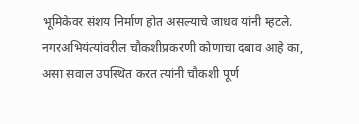भूमिकेवर संशय निर्माण होत असल्याचे जाधव यांनी म्हटले.
नगरअभियंत्यांवरील चौकशीप्रकरणी कोणाचा दबाव आहे का, असा सवाल उपस्थित करत त्यांनी चौकशी पूर्ण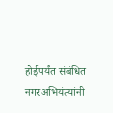होईपर्यंत संबंधित नगरअभियंत्यांनी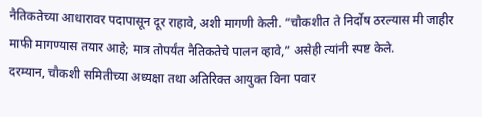नैतिकतेच्या आधारावर पदापासून दूर राहावे, अशी मागणी केली. “चौकशीत ते निर्दोष ठरल्यास मी जाहीर माफी मागण्यास तयार आहे; मात्र तोपर्यंत नैतिकतेचे पालन व्हावे,” असेही त्यांनी स्पष्ट केले.
दरम्यान, चौकशी समितीच्या अध्यक्षा तथा अतिरिक्त आयुक्त विना पवार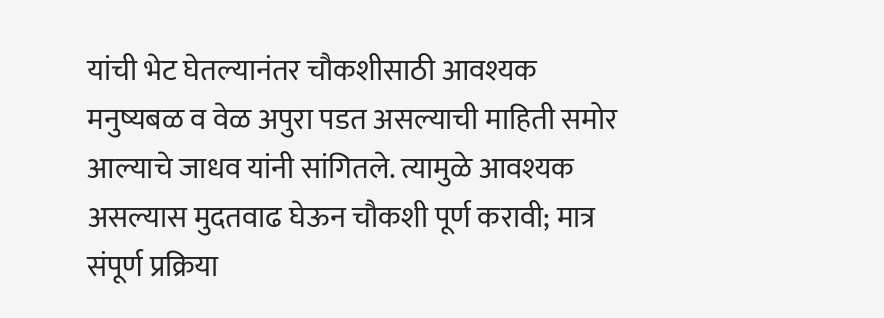यांची भेट घेतल्यानंतर चौकशीसाठी आवश्यक मनुष्यबळ व वेळ अपुरा पडत असल्याची माहिती समोर आल्याचे जाधव यांनी सांगितले. त्यामुळे आवश्यक असल्यास मुदतवाढ घेऊन चौकशी पूर्ण करावी; मात्र संपूर्ण प्रक्रिया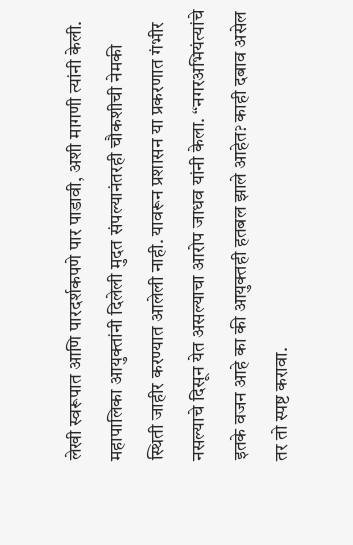लेखी स्वरूपात आणि पारदर्शकपणे पार पाडावी, अशी मागणी त्यांनी केली.
महापालिका आयुक्तांनी दिलेली मुदत संपल्यानंतरही चौकशीची नेमकी स्थिती जाहीर करण्यात आलेली नाही. यावरून प्रशासन या प्रकरणात गंभीर नसल्याचे दिसून येत असल्याचा आरोप जाधव यांनी केला. “नगरअभियंत्यांचे इतके वजन आहे का की आयुक्तही हतबल झाले आहेत? काही दबाव असेल तर तो स्पष्ट करावा.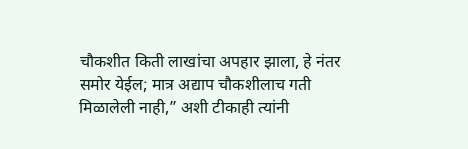चौकशीत किती लाखांचा अपहार झाला, हे नंतर समोर येईल; मात्र अद्याप चौकशीलाच गती मिळालेली नाही,” अशी टीकाही त्यांनी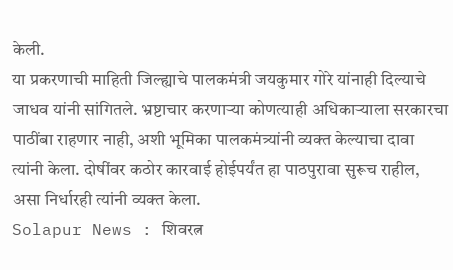केली.
या प्रकरणाची माहिती जिल्ह्याचे पालकमंत्री जयकुमार गोरे यांनाही दिल्याचे जाधव यांनी सांगितले. भ्रष्टाचार करणाऱ्या कोणत्याही अधिकाऱ्याला सरकारचा पाठींबा राहणार नाही, अशी भूमिका पालकमंत्र्यांनी व्यक्त केल्याचा दावा त्यांनी केला. दोषींवर कठोर कारवाई होईपर्यंत हा पाठपुरावा सुरूच राहील, असा निर्धारही त्यांनी व्यक्त केला.
Solapur News : शिवरत्न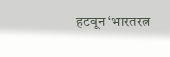हटवून ‘भारतरत्न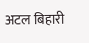अटल बिहारी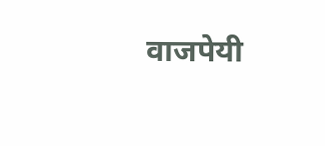वाजपेयी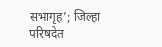सभागृह’; जिल्हा परिषदेत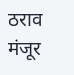ठराव मंजूर